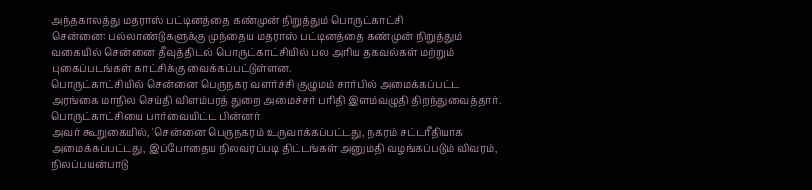அந்தகாலத்து மதராஸ் பட்டினத்தை கண்முன் நிறுத்தும் பொருட்காட்சி
சென்னை: பல்லாண்டுகளுக்கு முந்தைய மதராஸ் பட்டினத்தை கண்முன் நிறுத்தும் வகையில் சென்னை தீவுத்திடல் பொருட்காட்சியில் பல அரிய தகவல்கள் மற்றும் புகைப்படங்கள் காட்சிக்கு வைக்கப்பட்டுள்ளன.
பொருட்காட்சியில் சென்னை பெருநகர வளர்ச்சி குழுமம் சார்பில் அமைக்கப்பட்ட அரங்கை மாநில செய்தி விளம்பரத் துறை அமைச்சர் பரிதி இளம்வழுதி திறந்துவைத்தார்.
பொருட்காட்சியை பார்வையிட்ட பின்னர்
அவர் கூறுகையில், 'சென்னை பெருநகரம் உருவாக்கப்பட்டது, நகரம் சட்டரீதியாக அமைக்கப்பட்டது, இப்போதைய நிலவரப்படி திட்டங்கள் அனுமதி வழங்கப்படும் விவரம், நிலப்பயன்பாடு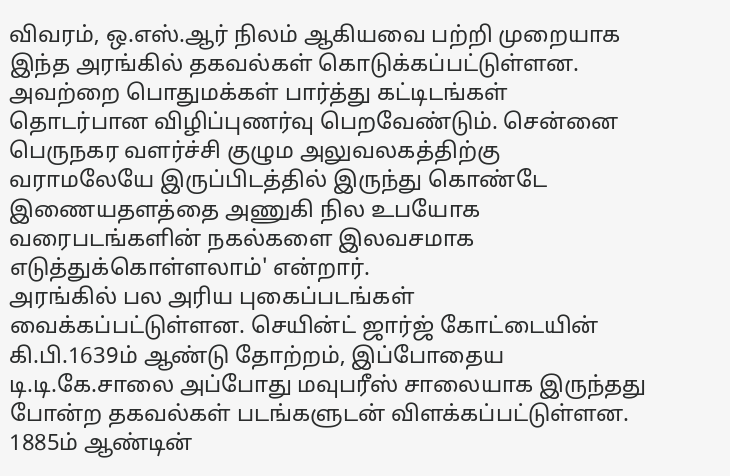விவரம், ஒ.எஸ்.ஆர் நிலம் ஆகியவை பற்றி முறையாக இந்த அரங்கில் தகவல்கள் கொடுக்கப்பட்டுள்ளன.
அவற்றை பொதுமக்கள் பார்த்து கட்டிடங்கள் தொடர்பான விழிப்புணர்வு பெறவேண்டும். சென்னை பெருநகர வளர்ச்சி குழும அலுவலகத்திற்கு வராமலேயே இருப்பிடத்தில் இருந்து கொண்டே இணையதளத்தை அணுகி நில உபயோக வரைபடங்களின் நகல்களை இலவசமாக எடுத்துக்கொள்ளலாம்' என்றார்.
அரங்கில் பல அரிய புகைப்படங்கள் வைக்கப்பட்டுள்ளன. செயின்ட் ஜார்ஜ் கோட்டையின் கி.பி.1639ம் ஆண்டு தோற்றம், இப்போதைய டி.டி.கே.சாலை அப்போது மவுபரீஸ் சாலையாக இருந்தது போன்ற தகவல்கள் படங்களுடன் விளக்கப்பட்டுள்ளன.
1885ம் ஆண்டின்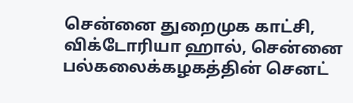சென்னை துறைமுக காட்சி, விக்டோரியா ஹால், சென்னை பல்கலைக்கழகத்தின் செனட்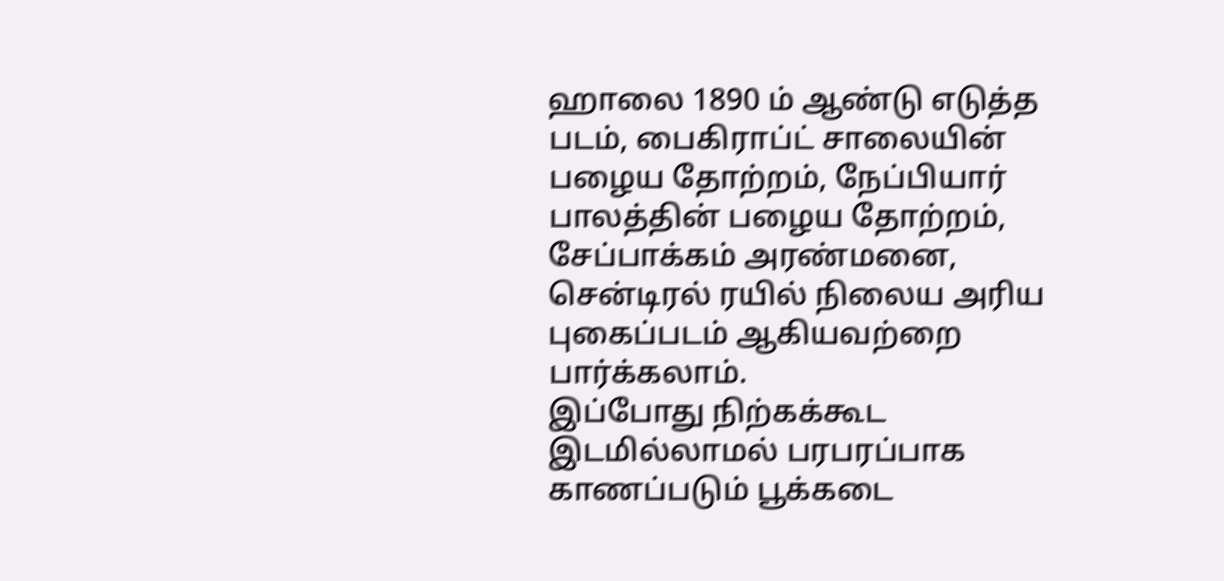ஹாலை 1890 ம் ஆண்டு எடுத்த படம், பைகிராப்ட் சாலையின் பழைய தோற்றம், நேப்பியார் பாலத்தின் பழைய தோற்றம், சேப்பாக்கம் அரண்மனை, சென்டிரல் ரயில் நிலைய அரிய புகைப்படம் ஆகியவற்றை பார்க்கலாம்.
இப்போது நிற்கக்கூட இடமில்லாமல் பரபரப்பாக காணப்படும் பூக்கடை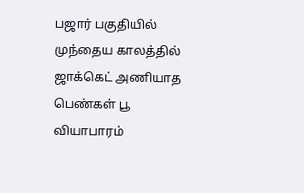பஜார் பகுதியில் முந்தைய காலத்தில் ஜாக்கெட் அணியாத பெண்கள் பூ வியாபாரம்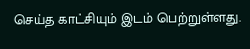செய்த காட்சியும் இடம் பெற்றுள்ளது.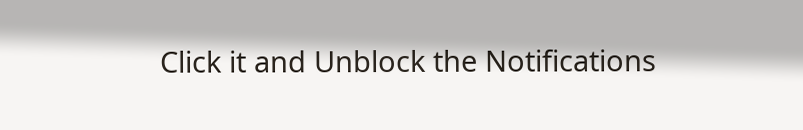Click it and Unblock the Notifications